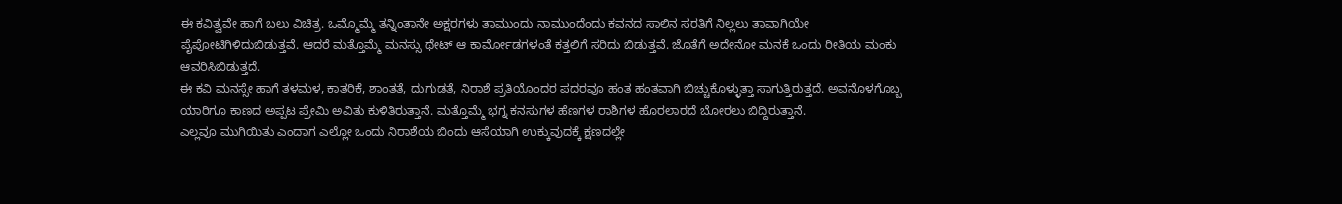ಈ ಕವಿತ್ವವೇ ಹಾಗೆ ಬಲು ವಿಚಿತ್ರ. ಒಮ್ಮೊಮ್ಮೆ ತನ್ನಿಂತಾನೇ ಅಕ್ಷರಗಳು ತಾಮುಂದು ನಾಮುಂದೆಂದು ಕವನದ ಸಾಲಿನ ಸರತಿಗೆ ನಿಲ್ಲಲು ತಾವಾಗಿಯೇ ಪೈಪೋಟಿಗಿಳಿದುಬಿಡುತ್ತವೆ. ಆದರೆ ಮತ್ತೊಮ್ಮೆ ಮನಸ್ಸು ಥೇಟ್ ಆ ಕಾರ್ಮೋಡಗಳಂತೆ ಕತ್ತಲಿಗೆ ಸರಿದು ಬಿಡುತ್ತವೆ. ಜೊತೆಗೆ ಅದೇನೋ ಮನಕೆ ಒಂದು ರೀತಿಯ ಮಂಕು ಆವರಿಸಿಬಿಡುತ್ತದೆ.
ಈ ಕವಿ ಮನಸ್ಸೇ ಹಾಗೆ ತಳಮಳ, ಕಾತರಿಕೆ, ಶಾಂತತೆ, ದುಗುಡತೆ, ನಿರಾಶೆ ಪ್ರತಿಯೊಂದರ ಪದರವೂ ಹಂತ ಹಂತವಾಗಿ ಬಿಚ್ಚುಕೊಳ್ಳುತ್ತಾ ಸಾಗುತ್ತಿರುತ್ತದೆ. ಅವನೊಳಗೊಬ್ಬ ಯಾರಿಗೂ ಕಾಣದ ಅಪ್ಪಟ ಪ್ರೇಮಿ ಅವಿತು ಕುಳಿತಿರುತ್ತಾನೆ. ಮತ್ತೊಮ್ಮೆ ಭಗ್ನ ಕನಸುಗಳ ಹೆಣಗಳ ರಾಶಿಗಳ ಹೊರಲಾರದೆ ಬೋರಲು ಬಿದ್ದಿರುತ್ತಾನೆ.
ಎಲ್ಲವೂ ಮುಗಿಯಿತು ಎಂದಾಗ ಎಲ್ಲೋ ಒಂದು ನಿರಾಶೆಯ ಬಿಂದು ಆಸೆಯಾಗಿ ಉಕ್ಕುವುದಕ್ಕೆ ಕ್ಷಣದಲ್ಲೇ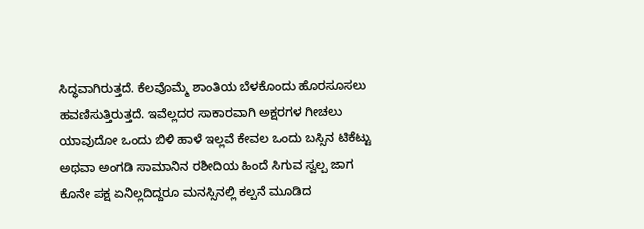ಸಿದ್ಧವಾಗಿರುತ್ತದೆ. ಕೆಲವೊಮ್ಮೆ ಶಾಂತಿಯ ಬೆಳಕೊಂದು ಹೊರಸೂಸಲು ಹವಣಿಸುತ್ತಿರುತ್ತದೆ. ಇವೆಲ್ಲದರ ಸಾಕಾರವಾಗಿ ಅಕ್ಷರಗಳ ಗೀಚಲು ಯಾವುದೋ ಒಂದು ಬಿಳಿ ಹಾಳೆ ಇಲ್ಲವೆ ಕೇವಲ ಒಂದು ಬಸ್ಸಿನ ಟಿಕೆಟ್ಟು ಅಥವಾ ಅಂಗಡಿ ಸಾಮಾನಿನ ರಶೀದಿಯ ಹಿಂದೆ ಸಿಗುವ ಸ್ವಲ್ಪ ಜಾಗ ಕೊನೇ ಪಕ್ಷ ಏನಿಲ್ಲದಿದ್ದರೂ ಮನಸ್ಸಿನಲ್ಲಿ ಕಲ್ಪನೆ ಮೂಡಿದ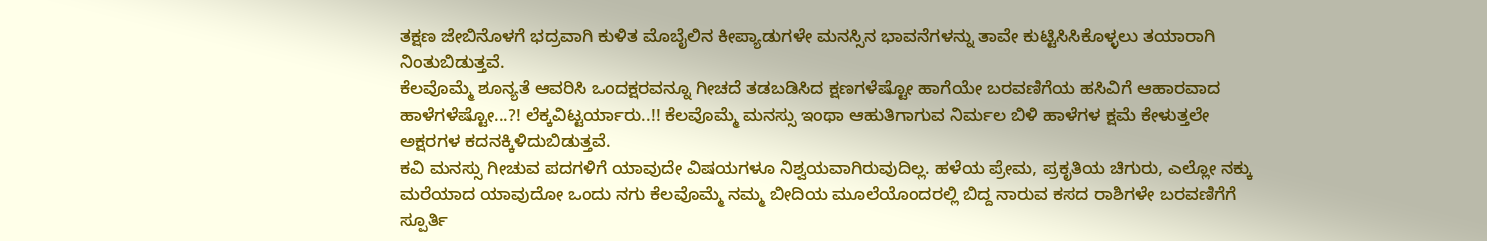ತಕ್ಷಣ ಜೇಬಿನೊಳಗೆ ಭದ್ರವಾಗಿ ಕುಳಿತ ಮೊಬೈಲಿನ ಕೀಪ್ಯಾಡುಗಳೇ ಮನಸ್ಸಿನ ಭಾವನೆಗಳನ್ನು ತಾವೇ ಕುಟ್ಟಿಸಿಸಿಕೊಳ್ಳಲು ತಯಾರಾಗಿ ನಿಂತುಬಿಡುತ್ತವೆ.
ಕೆಲವೊಮ್ಮೆ ಶೂನ್ಯತೆ ಆವರಿಸಿ ಒಂದಕ್ಷರವನ್ನೂ ಗೀಚದೆ ತಡಬಡಿಸಿದ ಕ್ಷಣಗಳೆಷ್ಟೋ ಹಾಗೆಯೇ ಬರವಣಿಗೆಯ ಹಸಿವಿಗೆ ಆಹಾರವಾದ ಹಾಳೆಗಳೆಷ್ಟೋ...?! ಲೆಕ್ಕವಿಟ್ಟರ್ಯಾರು..!! ಕೆಲವೊಮ್ಮೆ ಮನಸ್ಸು ಇಂಥಾ ಆಹುತಿಗಾಗುವ ನಿರ್ಮಲ ಬಿಳಿ ಹಾಳೆಗಳ ಕ್ಷಮೆ ಕೇಳುತ್ತಲೇ ಅಕ್ಷರಗಳ ಕದನಕ್ಕಿಳಿದುಬಿಡುತ್ತವೆ.
ಕವಿ ಮನಸ್ಸು ಗೀಚುವ ಪದಗಳಿಗೆ ಯಾವುದೇ ವಿಷಯಗಳೂ ನಿಶ್ವಯವಾಗಿರುವುದಿಲ್ಲ. ಹಳೆಯ ಪ್ರೇಮ, ಪ್ರಕೃತಿಯ ಚಿಗುರು, ಎಲ್ಲೋ ನಕ್ಕು ಮರೆಯಾದ ಯಾವುದೋ ಒಂದು ನಗು ಕೆಲವೊಮ್ಮೆ ನಮ್ಮ ಬೀದಿಯ ಮೂಲೆಯೊಂದರಲ್ಲಿ ಬಿದ್ದ ನಾರುವ ಕಸದ ರಾಶಿಗಳೇ ಬರವಣಿಗೆಗೆ ಸ್ಪೂರ್ತಿ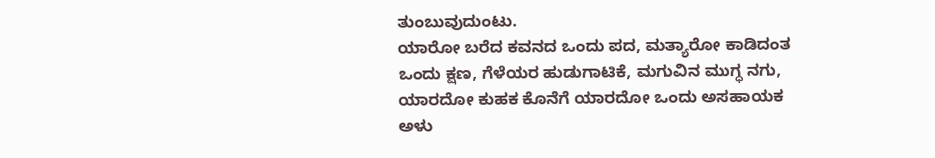ತುಂಬುವುದುಂಟು.
ಯಾರೋ ಬರೆದ ಕವನದ ಒಂದು ಪದ, ಮತ್ಯಾರೋ ಕಾಡಿದಂತ ಒಂದು ಕ್ಷಣ, ಗೆಳೆಯರ ಹುಡುಗಾಟಿಕೆ, ಮಗುವಿನ ಮುಗ್ಧ ನಗು, ಯಾರದೋ ಕುಹಕ ಕೊನೆಗೆ ಯಾರದೋ ಒಂದು ಅಸಹಾಯಕ ಅಳು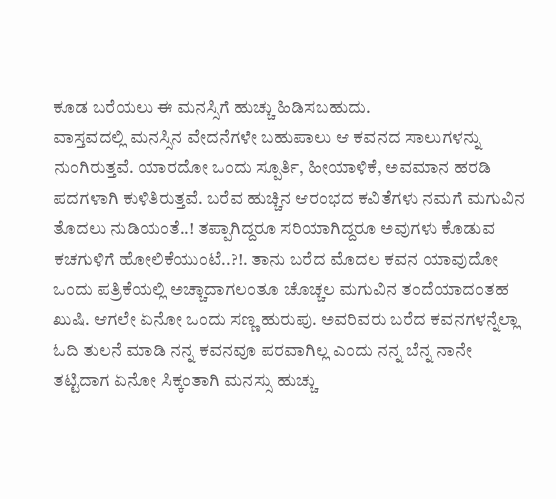ಕೂಡ ಬರೆಯಲು ಈ ಮನಸ್ಸಿಗೆ ಹುಚ್ಚು ಹಿಡಿಸಬಹುದು.
ವಾಸ್ತವದಲ್ಲಿ ಮನಸ್ಸಿನ ವೇದನೆಗಳೇ ಬಹುಪಾಲು ಆ ಕವನದ ಸಾಲುಗಳನ್ನು ನುಂಗಿರುತ್ತವೆ. ಯಾರದೋ ಒಂದು ಸ್ಪೂರ್ತಿ, ಹೀಯಾಳಿಕೆ, ಅವಮಾನ ಹರಡಿ ಪದಗಳಾಗಿ ಕುಳಿತಿರುತ್ತವೆ. ಬರೆವ ಹುಚ್ಚಿನ ಆರಂಭದ ಕವಿತೆಗಳು ನಮಗೆ ಮಗುವಿನ ತೊದಲು ನುಡಿಯಂತೆ..! ತಪ್ಪಾಗಿದ್ದರೂ ಸರಿಯಾಗಿದ್ದರೂ ಅವುಗಳು ಕೊಡುವ ಕಚಗುಳಿಗೆ ಹೋಲಿಕೆಯುಂಟೆ..?!. ತಾನು ಬರೆದ ಮೊದಲ ಕವನ ಯಾವುದೋ ಒಂದು ಪತ್ರಿಕೆಯಲ್ಲಿ ಅಚ್ಚಾದಾಗಲಂತೂ ಚೊಚ್ಚಲ ಮಗುವಿನ ತಂದೆಯಾದಂತಹ ಖುಷಿ. ಆಗಲೇ ಏನೋ ಒಂದು ಸಣ್ಣ ಹುರುಪು. ಅವರಿವರು ಬರೆದ ಕವನಗಳನ್ನೆಲ್ಲಾ ಓದಿ ತುಲನೆ ಮಾಡಿ ನನ್ನ ಕವನವೂ ಪರವಾಗಿಲ್ಲ ಎಂದು ನನ್ನ ಬೆನ್ನ ನಾನೇ ತಟ್ಟಿದಾಗ ಏನೋ ಸಿಕ್ಕಂತಾಗಿ ಮನಸ್ಸು ಹುಚ್ಚು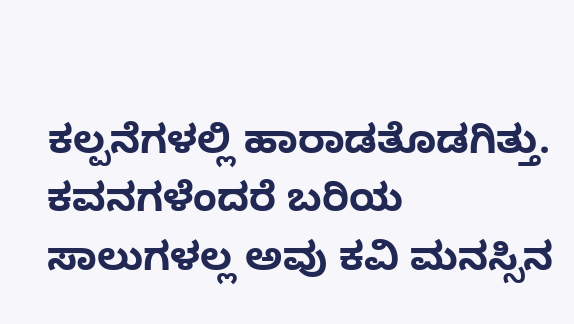ಕಲ್ಪನೆಗಳಲ್ಲಿ ಹಾರಾಡತೊಡಗಿತ್ತು.
ಕವನಗಳೆಂದರೆ ಬರಿಯ ಸಾಲುಗಳಲ್ಲ ಅವು ಕವಿ ಮನಸ್ಸಿನ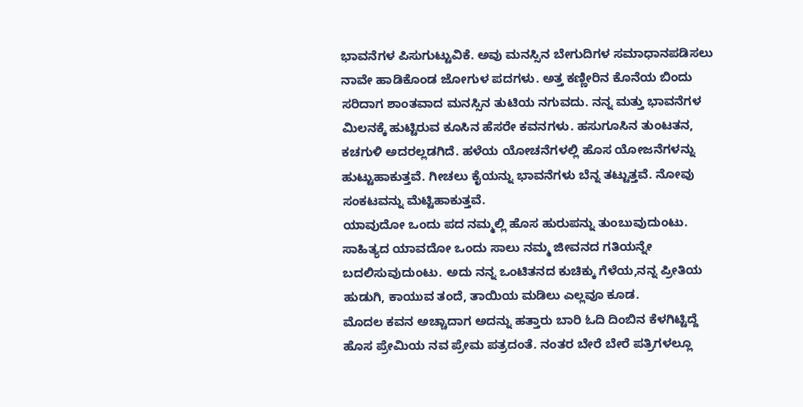ಭಾವನೆಗಳ ಪಿಸುಗುಟ್ಟುವಿಕೆ. ಅವು ಮನಸ್ಸಿನ ಬೇಗುದಿಗಳ ಸಮಾಧಾನಪಡಿಸಲು ನಾವೇ ಹಾಡಿಕೊಂಡ ಜೋಗುಳ ಪದಗಳು. ಅತ್ತ ಕಣ್ಣೀರಿನ ಕೊನೆಯ ಬಿಂದು ಸರಿದಾಗ ಶಾಂತವಾದ ಮನಸ್ಸಿನ ತುಟಿಯ ನಗುವದು. ನನ್ನ ಮತ್ತು ಭಾವನೆಗಳ ಮಿಲನಕ್ಕೆ ಹುಟ್ಟಿರುವ ಕೂಸಿನ ಹೆಸರೇ ಕವನಗಳು. ಹಸುಗೂಸಿನ ತುಂಟತನ, ಕಚಗುಳಿ ಅದರಲ್ಲಡಗಿದೆ. ಹಳೆಯ ಯೋಚನೆಗಳಲ್ಲಿ ಹೊಸ ಯೋಜನೆಗಳನ್ನು ಹುಟ್ಟುಹಾಕುತ್ತವೆ. ಗೀಚಲು ಕೈಯನ್ನು ಭಾವನೆಗಳು ಬೆನ್ನ ತಟ್ಟುತ್ತವೆ. ನೋವು ಸಂಕಟವನ್ನು ಮೆಟ್ಟಿಹಾಕುತ್ತವೆ.
ಯಾವುದೋ ಒಂದು ಪದ ನಮ್ಮಲ್ಲಿ ಹೊಸ ಹುರುಪನ್ನು ತುಂಬುವುದುಂಟು. ಸಾಹಿತ್ಯದ ಯಾವದೋ ಒಂದು ಸಾಲು ನಮ್ಮ ಜೀವನದ ಗತಿಯನ್ನೇ ಬದಲಿಸುವುದುಂಟು. ಅದು ನನ್ನ ಒಂಟಿತನದ ಕುಚಿಕ್ಕು ಗೆಳೆಯ,ನನ್ನ ಪ್ರೀತಿಯ ಹುಡುಗಿ, ಕಾಯುವ ತಂದೆ, ತಾಯಿಯ ಮಡಿಲು ಎಲ್ಲವೂ ಕೂಡ.
ಮೊದಲ ಕವನ ಅಚ್ಚಾದಾಗ ಅದನ್ನು ಹತ್ತಾರು ಬಾರಿ ಓದಿ ದಿಂಬಿನ ಕೆಳಗಿಟ್ಟಿದ್ದೆ ಹೊಸ ಪ್ರೇಮಿಯ ನವ ಪ್ರೇಮ ಪತ್ರದಂತೆ. ನಂತರ ಬೇರೆ ಬೇರೆ ಪತ್ರಿಗಳಲ್ಲೂ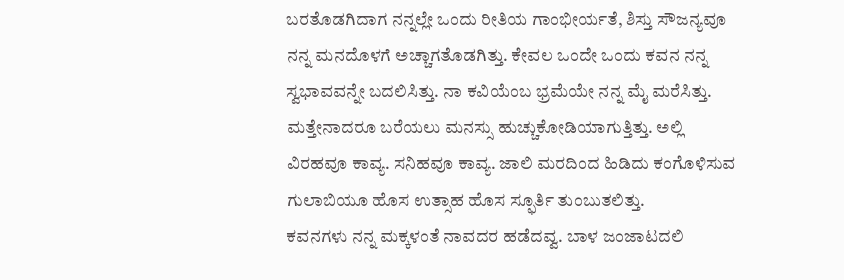ಬರತೊಡಗಿದಾಗ ನನ್ನಲ್ಲೇ ಒಂದು ರೀತಿಯ ಗಾಂಭೀರ್ಯತೆ, ಶಿಸ್ತು ಸೌಜನ್ಯವೂ ನನ್ನ ಮನದೊಳಗೆ ಅಚ್ಚಾಗತೊಡಗಿತ್ತು. ಕೇವಲ ಒಂದೇ ಒಂದು ಕವನ ನನ್ನ ಸ್ವಭಾವವನ್ನೇ ಬದಲಿಸಿತ್ತು. ನಾ ಕವಿಯೆಂಬ ಭ್ರಮೆಯೇ ನನ್ನ ಮೈ ಮರೆಸಿತ್ತು. ಮತ್ತೇನಾದರೂ ಬರೆಯಲು ಮನಸ್ಸು ಹುಚ್ಚುಕೋಡಿಯಾಗುತ್ತಿತ್ತು. ಅಲ್ಲಿ ವಿರಹವೂ ಕಾವ್ಯ. ಸನಿಹವೂ ಕಾವ್ಯ. ಜಾಲಿ ಮರದಿಂದ ಹಿಡಿದು ಕಂಗೊಳಿಸುವ ಗುಲಾಬಿಯೂ ಹೊಸ ಉತ್ಸಾಹ ಹೊಸ ಸ್ಫೂರ್ತಿ ತುಂಬುತಲಿತ್ತು.
ಕವನಗಳು ನನ್ನ ಮಕ್ಕಳಂತೆ ನಾವದರ ಹಡೆದವ್ವ. ಬಾಳ ಜಂಜಾಟದಲಿ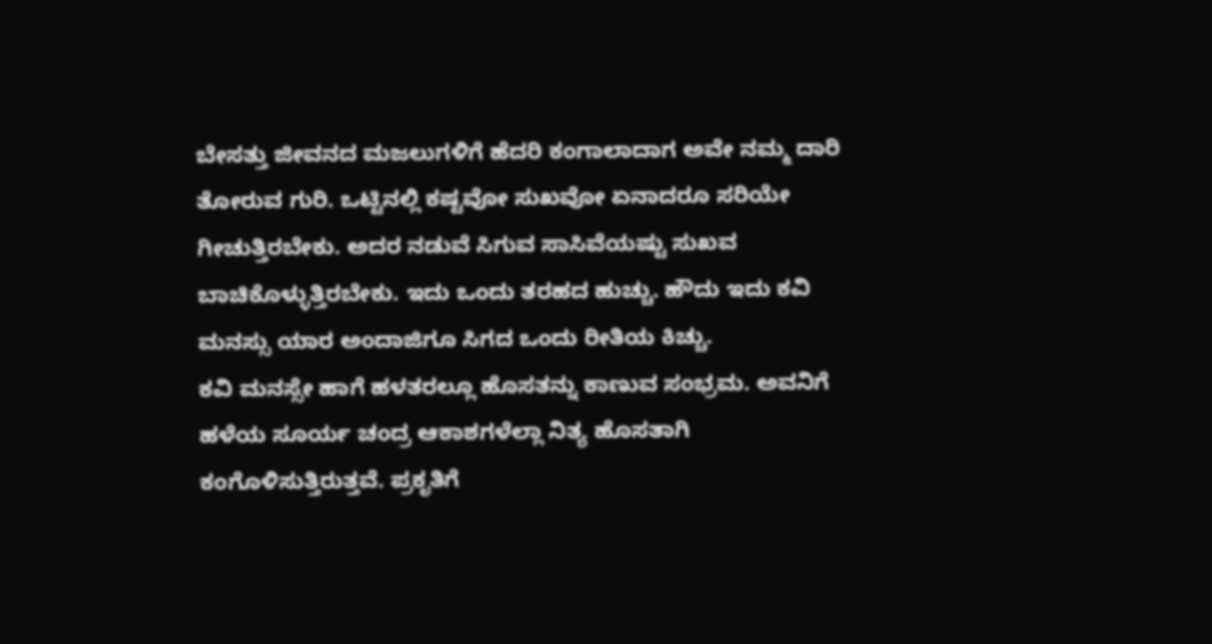ಬೇಸತ್ತು ಜೀವನದ ಮಜಲುಗಳಿಗೆ ಹೆದರಿ ಕಂಗಾಲಾದಾಗ ಅವೇ ನಮ್ಮ ದಾರಿ ತೋರುವ ಗುರಿ. ಒಟ್ಟಿನಲ್ಲಿ ಕಷ್ಟವೋ ಸುಖವೋ ಏನಾದರೂ ಸರಿಯೇ ಗೀಚುತ್ತಿರಬೇಕು. ಅದರ ನಡುವೆ ಸಿಗುವ ಸಾಸಿವೆಯಷ್ಟು ಸುಖವ ಬಾಚಿಕೊಳ್ಳುತ್ತಿರಬೇಕು. ಇದು ಒಂದು ತರಹದ ಹುಚ್ಚು. ಹೌದು ಇದು ಕವಿ ಮನಸ್ಸು ಯಾರ ಅಂದಾಜಿಗೂ ಸಿಗದ ಒಂದು ರೀತಿಯ ಕಿಚ್ಚು.
ಕವಿ ಮನಸ್ಸೇ ಹಾಗೆ ಹಳತರಲ್ಲೂ ಹೊಸತನ್ನು ಕಾಣುವ ಸಂಭ್ರಮ. ಅವನಿಗೆ ಹಳೆಯ ಸೂರ್ಯ ಚಂದ್ರ ಆಕಾಶಗಳೆಲ್ಲಾ ನಿತ್ಯ ಹೊಸತಾಗಿ ಕಂಗೊಳಿಸುತ್ತಿರುತ್ತವೆ. ಪ್ರಕೃತಿಗೆ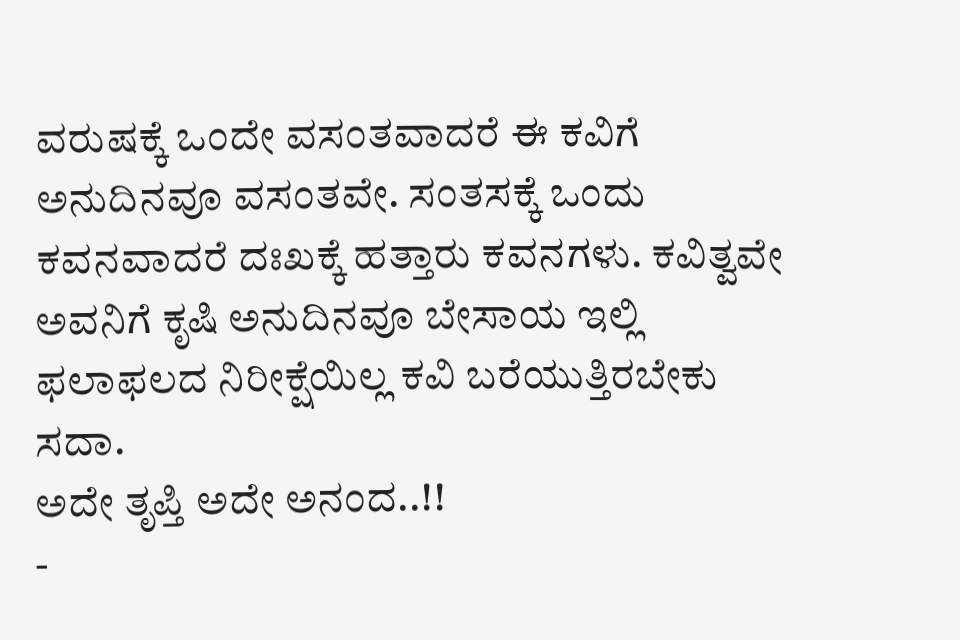ವರುಷಕ್ಕೆ ಒಂದೇ ವಸಂತವಾದರೆ ಈ ಕವಿಗೆ ಅನುದಿನವೂ ವಸಂತವೇ. ಸಂತಸಕ್ಕೆ ಒಂದು ಕವನವಾದರೆ ದಃಖಕ್ಕೆ ಹತ್ತಾರು ಕವನಗಳು. ಕವಿತ್ವವೇ ಅವನಿಗೆ ಕೃಷಿ ಅನುದಿನವೂ ಬೇಸಾಯ ಇಲ್ಲಿ ಫಲಾಫಲದ ನಿರೀಕ್ಷೆಯಿಲ್ಲ ಕವಿ ಬರೆಯುತ್ತಿರಬೇಕು ಸದಾ.
ಅದೇ ತೃಪ್ತಿ ಅದೇ ಅನಂದ..!!
-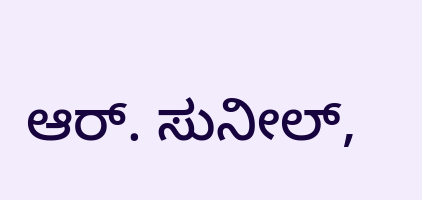ಆರ್. ಸುನೀಲ್,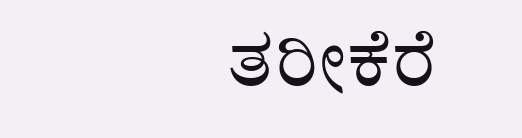ತರೀಕೆರೆ